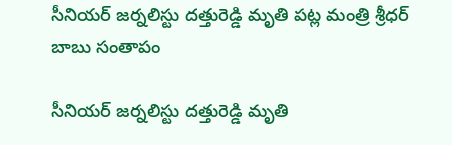సీనియర్ జర్నలిస్టు దత్తురెడ్డి మృతి పట్ల మంత్రి శ్రీధర్ బాబు సంతాపం

సీనియర్ జర్నలిస్టు దత్తురెడ్డి మృతి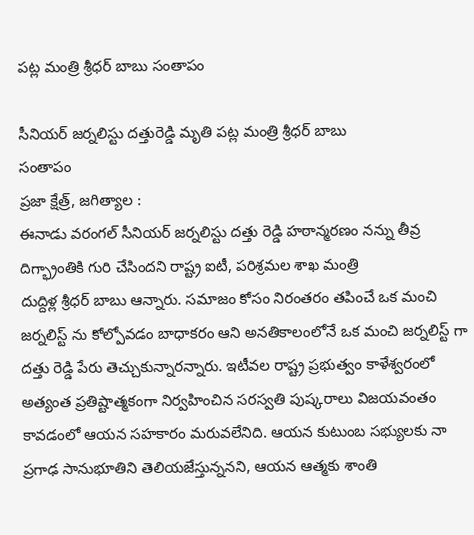పట్ల మంత్రి శ్రీధర్ బాబు సంతాపం

సీనియర్ జర్నలిస్టు దత్తురెడ్డి మృతి పట్ల మంత్రి శ్రీధర్ బాబు
సంతాపం
ప్రజా క్షేత్ర్, జగిత్యాల :
ఈనాడు వరంగల్ సీనియర్ జర్నలిస్టు దత్తు రెడ్డి హఠాన్మరణం నన్ను తీవ్ర దిగ్భ్రాంతికి గురి చేసిందని రాష్ట్ర ఐటీ, పరిశ్రమల శాఖ మంత్రి
దుద్దిళ్ల శ్రీధర్ బాబు ఆన్నారు. సమాజం కోసం నిరంతరం తపించే ఒక మంచి జర్నలిస్ట్ ను కోల్పోవడం బాధాకరం ఆని అనతికాలంలోనే ఒక మంచి జర్నలిస్ట్ గా దత్తు రెడ్డి పేరు తెచ్చుకున్నారన్నారు. ఇటీవల రాష్ట్ర ప్రభుత్వం కాళేశ్వరంలో అత్యంత ప్రతిష్టాత్మకంగా నిర్వహించిన సరస్వతి పుష్కరాలు విజయవంతం కావడంలో ఆయన సహకారం మరువలేనిది. ఆయన కుటుంబ సభ్యులకు నా ప్రగాఢ సానుభూతిని తెలియజేస్తున్ననని, ఆయన ఆత్మకు శాంతి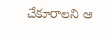చేకూరాలని ఆ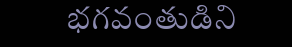భగవంతుడిని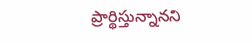ప్రార్థిస్తున్నానని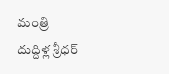మంత్రి
దుద్దిళ్ల శ్రీధర్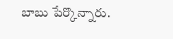బాబు పేర్కొన్నారు.